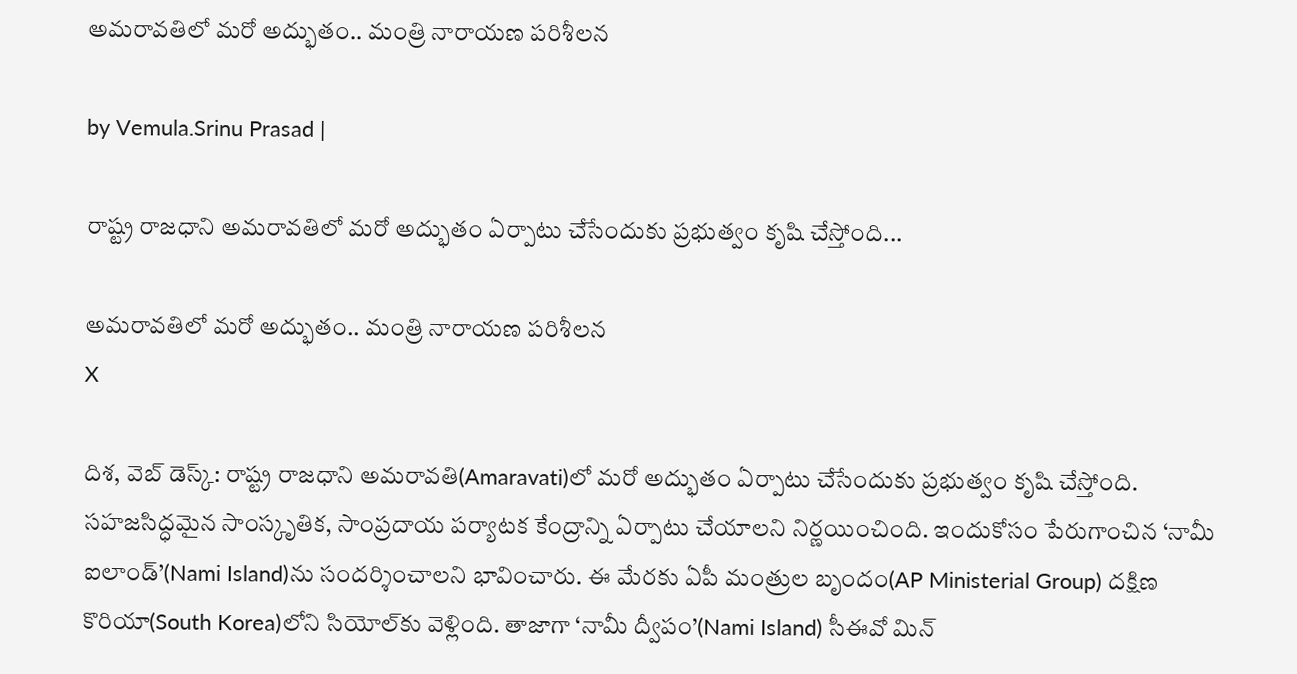అమరావతిలో మరో అద్భుతం.. మంత్రి నారాయణ పరిశీలన

by Vemula.Srinu Prasad |

రాష్ట్ర రాజధాని అమరావతిలో మరో అద్భుతం ఏర్పాటు చేసేందుకు ప్రభుత్వం కృషి చేస్తోంది...

అమరావతిలో మరో అద్భుతం.. మంత్రి నారాయణ పరిశీలన
X

దిశ, వెబ్ డెస్క్: రాష్ట్ర రాజధాని అమరావతి(Amaravati)లో మరో అద్భుతం ఏర్పాటు చేసేందుకు ప్రభుత్వం కృషి చేస్తోంది. సహజసిద్ధమైన సాంస్కృతిక, సాంప్రదాయ పర్యాటక కేంద్రాన్ని ఏర్పాటు చేయాలని నిర్ణయించింది. ఇందుకోసం పేరుగాంచిన ‘నామీ ఐలాండ్’(Nami Island)ను సందర్శించాలని భావించారు. ఈ మేరకు ఏపీ మంత్రుల బృందం(AP Ministerial Group) దక్షిణ కొరియా(South Korea)లోని సియోల్‌కు వెళ్లింది. తాజాగా ‘నామీ ద్వీపం’(Nami Island) సీఈవో మిన్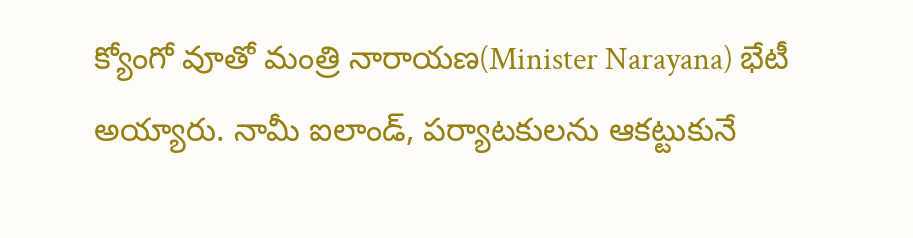క్యోంగో వూతో మంత్రి నారాయణ(Minister Narayana) భేటీ అయ్యారు. నామీ ఐలాండ్, పర్యాటకులను ఆకట్టుకునే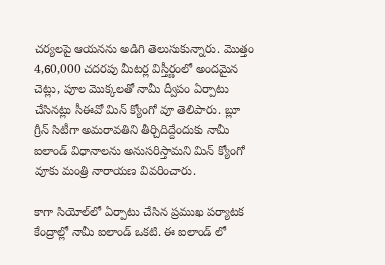చర్యలపై ఆయనను అడిగి తెలుసుకున్నారు. మొత్తం 4,60,000 చదరపు మీటర్ల విస్తీర్ణంలో అందమైన చెట్లు, పూల మొక్కలతో నామీ ద్వీపం ఏర్పాటు చేసినట్లు సీఈవో మిన్ క్యోంగో వూ తెలిపారు. బ్లూ గ్రీన్ సిటీగా అమరావతిని తీర్చిదిద్దేందుకు నామీ ఐలాండ్ విధానాలను అనుసరిస్తామని మిన్ క్యోంగో వూకు మంత్రి నారాయణ వివరించారు.

కాగా సియోల్‌లో ఏర్పాటు చేసిన ప్రముఖ పర్యాటక కేంద్రాల్లో నామీ ఐలాండ్ ఒకటి. ఈ ఐలాండ్ లో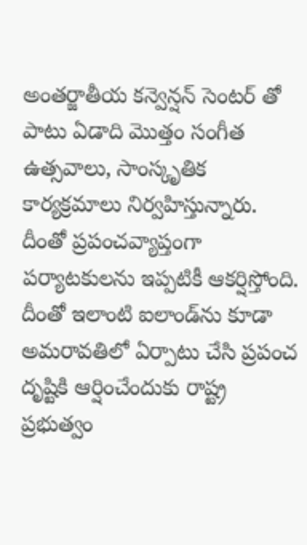అంతర్జాతీయ కన్వెన్షన్ సెంటర్ తో పాటు ఏడాది మొత్తం సంగీత ఉత్సవాలు, సాంస్కృతిక కార్యక్రమాలు నిర్వహిస్తున్నారు. దీంతో ప్రపంచవ్యాప్తంగా పర్యాటకులను ఇప్పటికీ ఆకర్షిస్తోంది. దీంతో ఇలాంటి ఐలాండ్‌ను కూడా అమరావతిలో ఏర్పాటు చేసి ప్రపంచ దృష్టికి ఆర్షించేందుకు రాష్ట్ర ప్రభుత్వం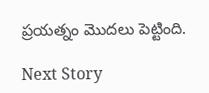ప్రయత్నం మొదలు పెట్టింది.

Next Story